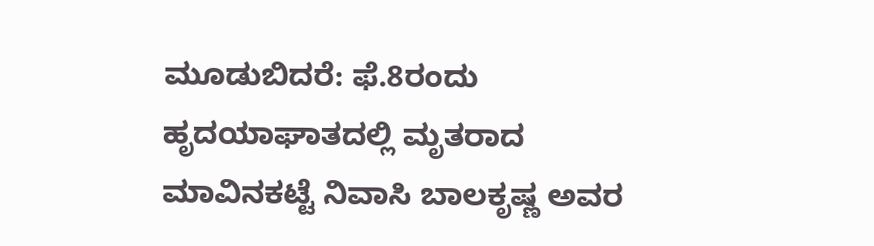ಮೂಡುಬಿದರೆ: ಫೆ.8ರಂದು ಹೃದಯಾಘಾತದಲ್ಲಿ ಮೃತರಾದ ಮಾವಿನಕಟ್ಟೆ ನಿವಾಸಿ ಬಾಲಕೃಷ್ಣ ಅವರ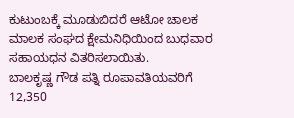ಕುಟುಂಬಕ್ಕೆ ಮೂಡುಬಿದರೆ ಆಟೋ ಚಾಲಕ ಮಾಲಕ ಸಂಘದ ಕ್ಷೇಮನಿಧಿಯಿಂದ ಬುಧವಾರ ಸಹಾಯಧನ ವಿತರಿಸಲಾಯಿತು.
ಬಾಲಕೃಷ್ಣ ಗೌಡ ಪತ್ನಿ ರೂಪಾವತಿಯವರಿಗೆ 12,350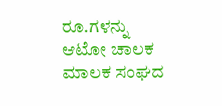ರೂ.ಗಳನ್ನು ಆಟೋ ಚಾಲಕ ಮಾಲಕ ಸಂಘದ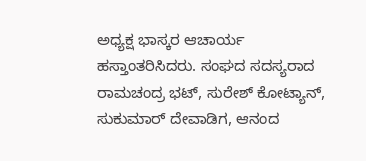ಅಧ್ಯಕ್ಷ ಭಾಸ್ಕರ ಆಚಾರ್ಯ ಹಸ್ತಾಂತರಿಸಿದರು. ಸಂಘದ ಸದಸ್ಯರಾದ ರಾಮಚಂದ್ರ ಭಟ್, ಸುರೇಶ್ ಕೋಟ್ಯಾನ್, ಸುಕುಮಾರ್ ದೇವಾಡಿಗ, ಆನಂದ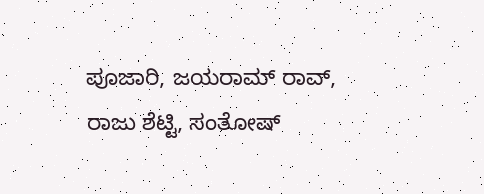ಪೂಜಾರಿ, ಜಯರಾಮ್ ರಾವ್, ರಾಜು ಶೆಟ್ಟಿ, ಸಂತೋಷ್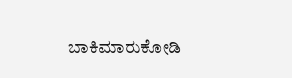ಬಾಕಿಮಾರುಕೋಡಿ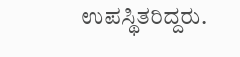ಉಪಸ್ಥಿತರಿದ್ದರು.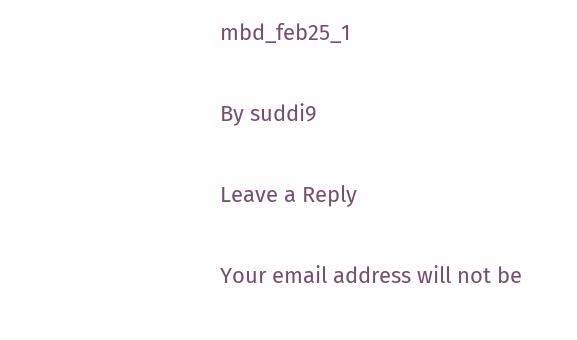mbd_feb25_1

By suddi9

Leave a Reply

Your email address will not be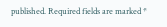published. Required fields are marked *